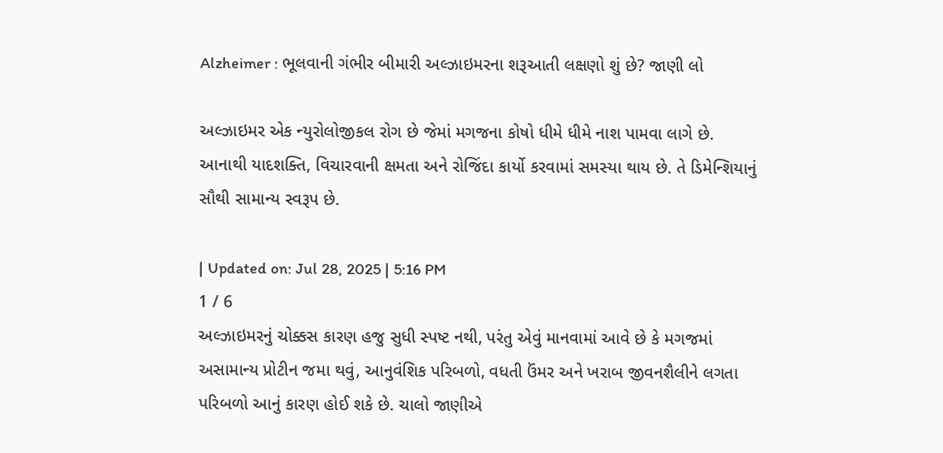Alzheimer : ભૂલવાની ગંભીર બીમારી અલ્ઝાઇમરના શરૂઆતી લક્ષણો શું છે? જાણી લો

અલ્ઝાઇમર એક ન્યુરોલોજીકલ રોગ છે જેમાં મગજના કોષો ધીમે ધીમે નાશ પામવા લાગે છે. આનાથી યાદશક્તિ, વિચારવાની ક્ષમતા અને રોજિંદા કાર્યો કરવામાં સમસ્યા થાય છે. તે ડિમેન્શિયાનું સૌથી સામાન્ય સ્વરૂપ છે.

| Updated on: Jul 28, 2025 | 5:16 PM
1 / 6
અલ્ઝાઇમરનું ચોક્કસ કારણ હજુ સુધી સ્પષ્ટ નથી, પરંતુ એવું માનવામાં આવે છે કે મગજમાં અસામાન્ય પ્રોટીન જમા થવું, આનુવંશિક પરિબળો, વધતી ઉંમર અને ખરાબ જીવનશૈલીને લગતા પરિબળો આનું કારણ હોઈ શકે છે. ચાલો જાણીએ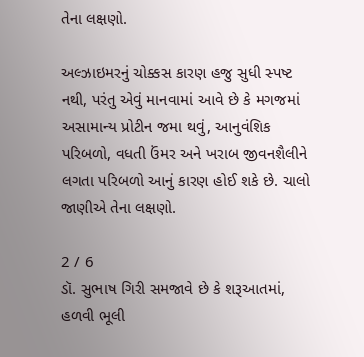તેના લક્ષણો.

અલ્ઝાઇમરનું ચોક્કસ કારણ હજુ સુધી સ્પષ્ટ નથી, પરંતુ એવું માનવામાં આવે છે કે મગજમાં અસામાન્ય પ્રોટીન જમા થવું, આનુવંશિક પરિબળો, વધતી ઉંમર અને ખરાબ જીવનશૈલીને લગતા પરિબળો આનું કારણ હોઈ શકે છે. ચાલો જાણીએ તેના લક્ષણો.

2 / 6
ડૉ. સુભાષ ગિરી સમજાવે છે કે શરૂઆતમાં, હળવી ભૂલી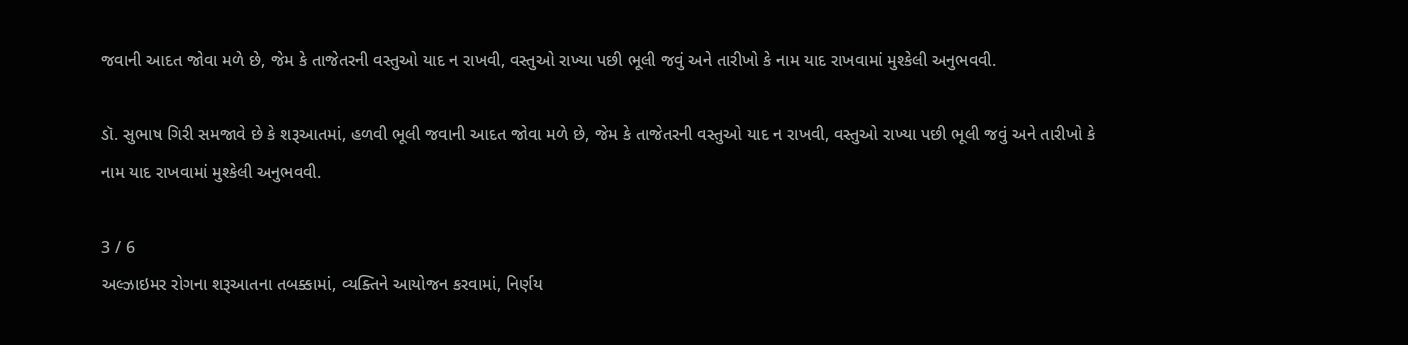જવાની આદત જોવા મળે છે, જેમ કે તાજેતરની વસ્તુઓ યાદ ન રાખવી, વસ્તુઓ રાખ્યા પછી ભૂલી જવું અને તારીખો કે નામ યાદ રાખવામાં મુશ્કેલી અનુભવવી.

ડૉ. સુભાષ ગિરી સમજાવે છે કે શરૂઆતમાં, હળવી ભૂલી જવાની આદત જોવા મળે છે, જેમ કે તાજેતરની વસ્તુઓ યાદ ન રાખવી, વસ્તુઓ રાખ્યા પછી ભૂલી જવું અને તારીખો કે નામ યાદ રાખવામાં મુશ્કેલી અનુભવવી.

3 / 6
અલ્ઝાઇમર રોગના શરૂઆતના તબક્કામાં, વ્યક્તિને આયોજન કરવામાં, નિર્ણય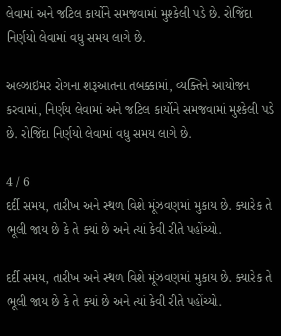લેવામાં અને જટિલ કાર્યોને સમજવામાં મુશ્કેલી પડે છે. રોજિંદા નિર્ણયો લેવામાં વધુ સમય લાગે છે.

અલ્ઝાઇમર રોગના શરૂઆતના તબક્કામાં, વ્યક્તિને આયોજન કરવામાં, નિર્ણય લેવામાં અને જટિલ કાર્યોને સમજવામાં મુશ્કેલી પડે છે. રોજિંદા નિર્ણયો લેવામાં વધુ સમય લાગે છે.

4 / 6
દર્દી સમય, તારીખ અને સ્થળ વિશે મૂંઝવણમાં મુકાય છે. ક્યારેક તે ભૂલી જાય છે કે તે ક્યાં છે અને ત્યાં કેવી રીતે પહોંચ્યો.

દર્દી સમય, તારીખ અને સ્થળ વિશે મૂંઝવણમાં મુકાય છે. ક્યારેક તે ભૂલી જાય છે કે તે ક્યાં છે અને ત્યાં કેવી રીતે પહોંચ્યો.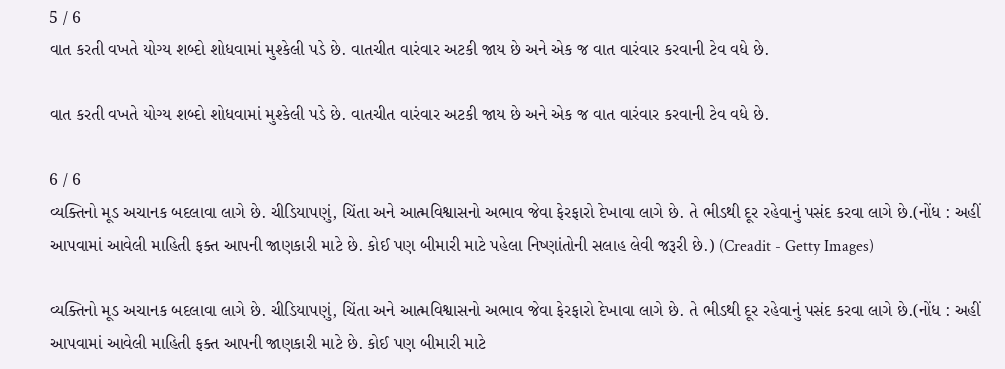5 / 6
વાત કરતી વખતે યોગ્ય શબ્દો શોધવામાં મુશ્કેલી પડે છે. વાતચીત વારંવાર અટકી જાય છે અને એક જ વાત વારંવાર કરવાની ટેવ વધે છે.

વાત કરતી વખતે યોગ્ય શબ્દો શોધવામાં મુશ્કેલી પડે છે. વાતચીત વારંવાર અટકી જાય છે અને એક જ વાત વારંવાર કરવાની ટેવ વધે છે.

6 / 6
વ્યક્તિનો મૂડ અચાનક બદલાવા લાગે છે. ચીડિયાપણું, ચિંતા અને આત્મવિશ્વાસનો અભાવ જેવા ફેરફારો દેખાવા લાગે છે. તે ભીડથી દૂર રહેવાનું પસંદ કરવા લાગે છે.(નોંધ : અહીં આપવામાં આવેલી માહિતી ફક્ત આપની જાણકારી માટે છે. કોઈ પણ બીમારી માટે પહેલા નિષ્ણાંતોની સલાહ લેવી જરૂરી છે.) (Creadit - Getty Images)

વ્યક્તિનો મૂડ અચાનક બદલાવા લાગે છે. ચીડિયાપણું, ચિંતા અને આત્મવિશ્વાસનો અભાવ જેવા ફેરફારો દેખાવા લાગે છે. તે ભીડથી દૂર રહેવાનું પસંદ કરવા લાગે છે.(નોંધ : અહીં આપવામાં આવેલી માહિતી ફક્ત આપની જાણકારી માટે છે. કોઈ પણ બીમારી માટે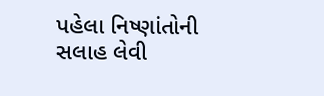પહેલા નિષ્ણાંતોની સલાહ લેવી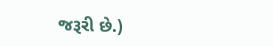જરૂરી છે.)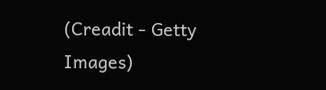(Creadit - Getty Images)